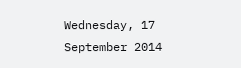Wednesday, 17 September 2014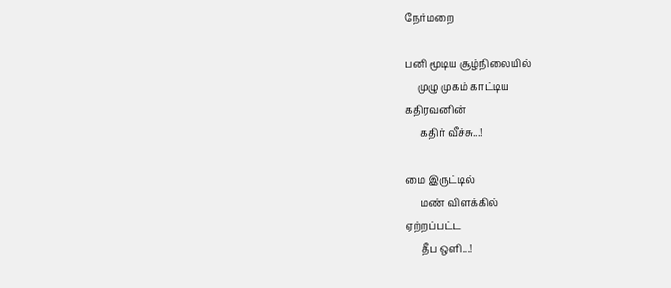நேர்மறை

பனி மூடிய சூழ்நிலையில்
     முழு முகம் காட்டிய
கதிரவனின்
      கதிர் வீச்சு...!

மை இருட்டில்
      மண் விளக்கில்
ஏற்றப்பட்ட
      தீப ஒளி...!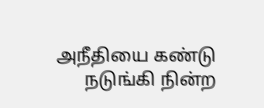அநீதியை கண்டு
      நடுங்கி நின்ற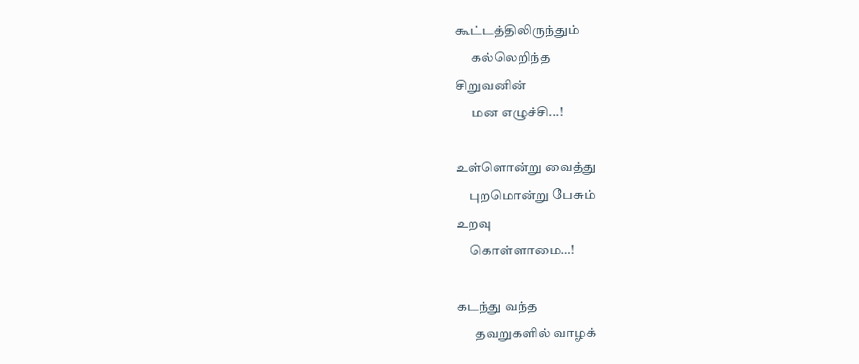கூட்டத்திலிருந்தும்
      கல்லெறிந்த
சிறுவனின்
      மன எழுச்சி...!

உள்ளொன்று வைத்து
     புறமொன்று பேசும்
உறவு
     கொள்ளாமை…!

கடந்து வந்த
       தவறுகளில் வாழக்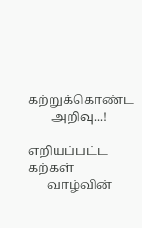கற்றுக்கொண்ட
       அறிவு...!

எறியப்பட்ட கற்கள்
      வாழ்வின்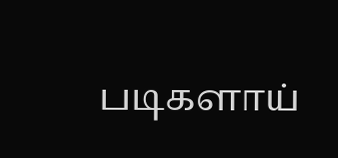படிகளாய்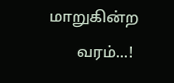மாறுகின்ற
       வரம்...!